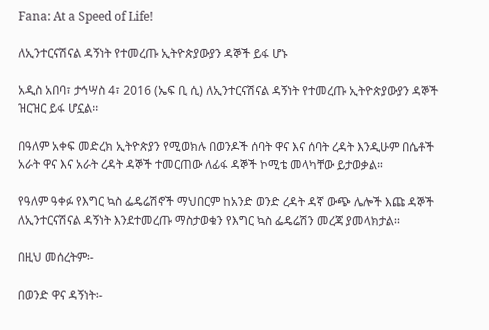Fana: At a Speed of Life!

ለኢንተርናሽናል ዳኝነት የተመረጡ ኢትዮጵያውያን ዳኞች ይፋ ሆኑ

አዲስ አበባ፣ ታኅሣስ 4፣ 2016 (ኤፍ ቢ ሲ) ለኢንተርናሽናል ዳኝነት የተመረጡ ኢትዮጵያውያን ዳኞች ዝርዝር ይፋ ሆኗል፡፡

በዓለም አቀፍ መድረክ ኢትዮጵያን የሚወክሉ በወንዶች ሰባት ዋና እና ሰባት ረዳት እንዲሁም በሴቶች አራት ዋና እና አራት ረዳት ዳኞች ተመርጠው ለፊፋ ዳኞች ኮሚቴ መላካቸው ይታወቃል።

የዓለም ዓቀፉ የእግር ኳስ ፌዴሬሽኖች ማህበርም ከአንድ ወንድ ረዳት ዳኛ ውጭ ሌሎች እጩ ዳኞች ለኢንተርናሽናል ዳኝነት እንደተመረጡ ማስታወቁን የእግር ኳስ ፌዴሬሽን መረጃ ያመላክታል፡፡

በዚህ መሰረትም፡-

በወንድ ዋና ዳኝነት፡-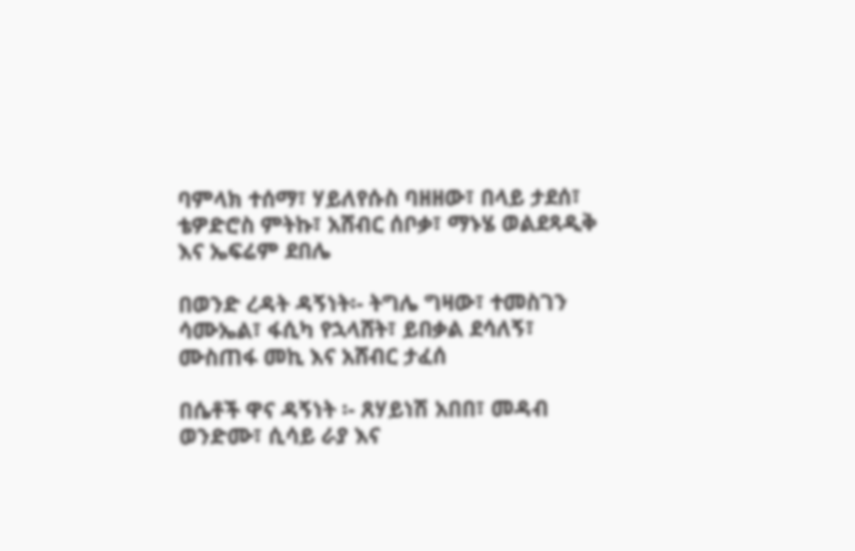ባምላክ ተሰማ፣ ሃይለየሱስ ባዘዘው፣ በላይ ታደሰ፣ ቴዎድሮስ ምትኩ፣ አሸብር ሰቦቃ፣ ማኑሄ ወልደጻዲቅ እና ኤፍሬም ደበሌ

በወንድ ረዳት ዳኝነት፡- ትግሌ ግዛው፣ ተመስገን ሳሙኤል፣ ፋሲካ የኋላሸት፣ ይበቃል ደሳለኝ፣ ሙስጠፋ መኪ እና አሸብር ታፈሰ

በሴቶች ዋና ዳኝነት ፡- ጸሃይነሽ አበበ፣ መዳብ ወንድሙ፣ ሲሳይ ራያ እና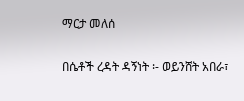ማርታ መለሰ

በሴቶች ረዳት ዳኝነት ፡- ወይንሸት አበራ፣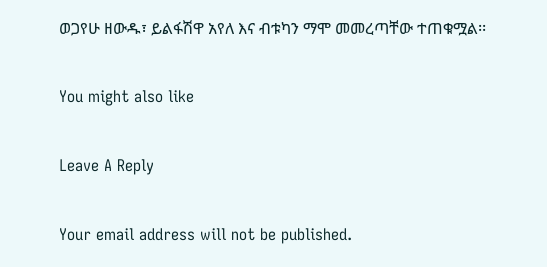ወጋየሁ ዘውዱ፣ ይልፋሽዋ አየለ እና ብቱካን ማሞ መመረጣቸው ተጠቁሟል፡፡

You might also like

Leave A Reply

Your email address will not be published.